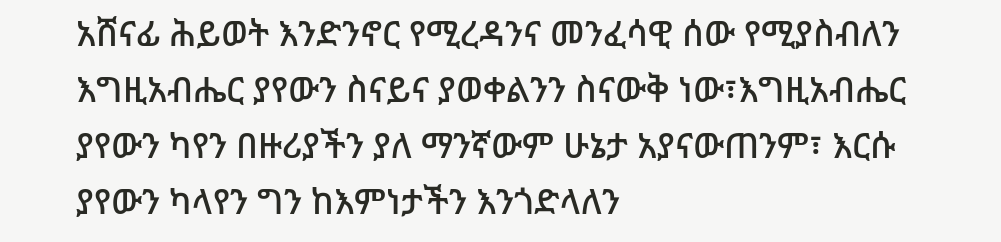አሸናፊ ሕይወት እንድንኖር የሚረዳንና መንፈሳዊ ሰው የሚያስብለን እግዚአብሔር ያየውን ስናይና ያወቀልንን ስናውቅ ነው፣እግዚአብሔር ያየውን ካየን በዙሪያችን ያለ ማንኛውም ሁኔታ አያናውጠንም፣ እርሱ ያየውን ካላየን ግን ከእምነታችን እንጎድላለን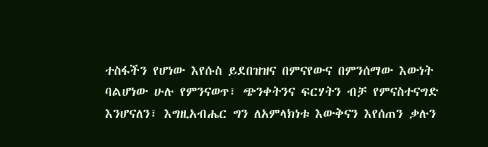ተስፋችን የሆነው እየሱስ ይደበዝዝና በምናየውና በምንሰማው እውነት ባልሆነው ሁሉ የምንናወጥ፣ ጭንቀትንና ፍርሃትን ብቻ የምናስተናግድ እንሆናለን፣ እግዚአብሔር ግን ለአምላክነቱ እውቅናን እየሰጠን ቃሉን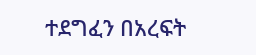ተደግፈን በአረፍት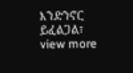እንድንኖር ይፈልጋል፣
view more